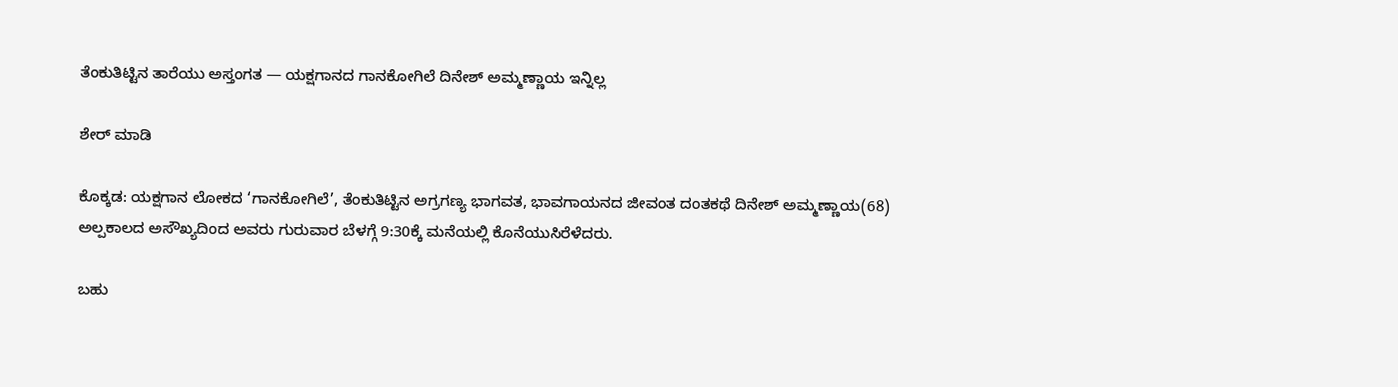ತೆಂಕುತಿಟ್ಟಿನ ತಾರೆಯು ಅಸ್ತಂಗತ — ಯಕ್ಷಗಾನದ ಗಾನಕೋಗಿಲೆ ದಿನೇಶ್ ಅಮ್ಮಣ್ಣಾಯ ಇನ್ನಿಲ್ಲ

ಶೇರ್ ಮಾಡಿ

ಕೊಕ್ಕಡ: ಯಕ್ಷಗಾನ ಲೋಕದ ‘ಗಾನಕೋಗಿಲೆ’, ತೆಂಕುತಿಟ್ಟಿನ ಅಗ್ರಗಣ್ಯ ಭಾಗವತ, ಭಾವಗಾಯನದ ಜೀವಂತ ದಂತಕಥೆ ದಿನೇಶ್ ಅಮ್ಮಣ್ಣಾಯ(68) ಅಲ್ಪಕಾಲದ ಅಸೌಖ್ಯದಿಂದ ಅವರು ಗುರುವಾರ ಬೆಳಗ್ಗೆ 9:30ಕ್ಕೆ ಮನೆಯಲ್ಲಿ ಕೊನೆಯುಸಿರೆಳೆದರು.

ಬಹು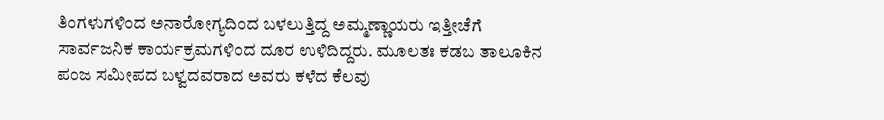ತಿಂಗಳುಗಳಿಂದ ಅನಾರೋಗ್ಯದಿಂದ ಬಳಲುತ್ತಿದ್ದ ಅಮ್ಮಣ್ಣಾಯರು ಇತ್ತೀಚೆಗೆ ಸಾರ್ವಜನಿಕ ಕಾರ್ಯಕ್ರಮಗಳಿಂದ ದೂರ ಉಳಿದಿದ್ದರು. ಮೂಲತಃ ಕಡಬ ತಾಲೂಕಿನ ಪಂಜ ಸಮೀಪದ ಬಳ್ವದವರಾದ ಅವರು ಕಳೆದ ಕೆಲವು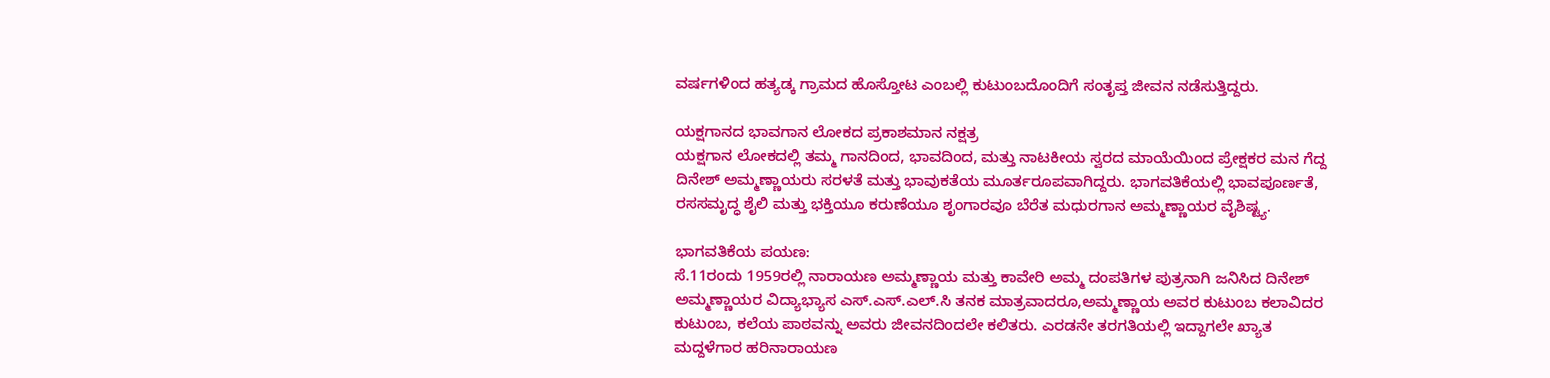ವರ್ಷಗಳಿಂದ ಹತ್ಯಡ್ಕ ಗ್ರಾಮದ ಹೊಸ್ತೋಟ ಎಂಬಲ್ಲಿ ಕುಟುಂಬದೊಂದಿಗೆ ಸಂತೃಪ್ತ ಜೀವನ ನಡೆಸುತ್ತಿದ್ದರು.

ಯಕ್ಷಗಾನದ ಭಾವಗಾನ ಲೋಕದ ಪ್ರಕಾಶಮಾನ ನಕ್ಷತ್ರ
ಯಕ್ಷಗಾನ ಲೋಕದಲ್ಲಿ ತಮ್ಮ ಗಾನದಿಂದ, ಭಾವದಿಂದ, ಮತ್ತು ನಾಟಕೀಯ ಸ್ವರದ ಮಾಯೆಯಿಂದ ಪ್ರೇಕ್ಷಕರ ಮನ ಗೆದ್ದ ದಿನೇಶ್ ಅಮ್ಮಣ್ಣಾಯರು ಸರಳತೆ ಮತ್ತು ಭಾವುಕತೆಯ ಮೂರ್ತರೂಪವಾಗಿದ್ದರು. ಭಾಗವತಿಕೆಯಲ್ಲಿ ಭಾವಪೂರ್ಣತೆ, ರಸಸಮೃದ್ಧ ಶೈಲಿ ಮತ್ತು ಭಕ್ತಿಯೂ ಕರುಣೆಯೂ ಶೃಂಗಾರವೂ ಬೆರೆತ ಮಧುರಗಾನ ಅಮ್ಮಣ್ಣಾಯರ ವೈಶಿಷ್ಟ್ಯ.

ಭಾಗವತಿಕೆಯ ಪಯಣ:
ಸೆ.11ರಂದು 1959ರಲ್ಲಿ ನಾರಾಯಣ ಅಮ್ಮಣ್ಣಾಯ ಮತ್ತು ಕಾವೇರಿ ಅಮ್ಮ ದಂಪತಿಗಳ ಪುತ್ರನಾಗಿ ಜನಿಸಿದ ದಿನೇಶ್ ಅಮ್ಮಣ್ಣಾಯರ ವಿದ್ಯಾಭ್ಯಾಸ ಎಸ್.ಎಸ್.ಎಲ್.ಸಿ ತನಕ ಮಾತ್ರವಾದರೂ,ಅಮ್ಮಣ್ಣಾಯ ಅವರ ಕುಟುಂಬ ಕಲಾವಿದರ ಕುಟುಂಬ, ಕಲೆಯ ಪಾಠವನ್ನು ಅವರು ಜೀವನದಿಂದಲೇ ಕಲಿತರು. ಎರಡನೇ ತರಗತಿಯಲ್ಲಿ ಇದ್ದಾಗಲೇ ಖ್ಯಾತ ಮದ್ದಳೆಗಾರ ಹರಿನಾರಾಯಣ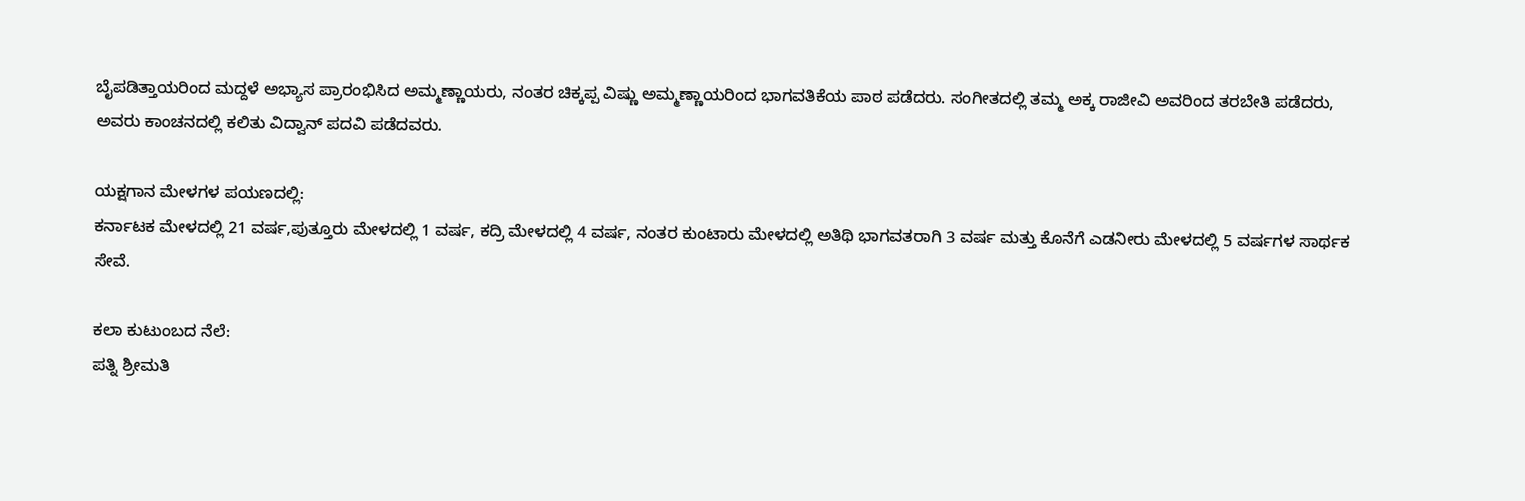ಬೈಪಡಿತ್ತಾಯರಿಂದ ಮದ್ದಳೆ ಅಭ್ಯಾಸ ಪ್ರಾರಂಭಿಸಿದ ಅಮ್ಮಣ್ಣಾಯರು, ನಂತರ ಚಿಕ್ಕಪ್ಪ ವಿಷ್ಣು ಅಮ್ಮಣ್ಣಾಯರಿಂದ ಭಾಗವತಿಕೆಯ ಪಾಠ ಪಡೆದರು. ಸಂಗೀತದಲ್ಲಿ ತಮ್ಮ ಅಕ್ಕ ರಾಜೀವಿ ಅವರಿಂದ ತರಬೇತಿ ಪಡೆದರು, ಅವರು ಕಾಂಚನದಲ್ಲಿ ಕಲಿತು ವಿದ್ವಾನ್ ಪದವಿ ಪಡೆದವರು.

ಯಕ್ಷಗಾನ ಮೇಳಗಳ ಪಯಣದಲ್ಲಿ:
ಕರ್ನಾಟಕ ಮೇಳದಲ್ಲಿ 21 ವರ್ಷ,ಪುತ್ತೂರು ಮೇಳದಲ್ಲಿ 1 ವರ್ಷ, ಕದ್ರಿ ಮೇಳದಲ್ಲಿ 4 ವರ್ಷ, ನಂತರ ಕುಂಟಾರು ಮೇಳದಲ್ಲಿ ಅತಿಥಿ ಭಾಗವತರಾಗಿ 3 ವರ್ಷ ಮತ್ತು ಕೊನೆಗೆ ಎಡನೀರು ಮೇಳದಲ್ಲಿ 5 ವರ್ಷಗಳ ಸಾರ್ಥಕ ಸೇವೆ.

ಕಲಾ ಕುಟುಂಬದ ನೆಲೆ:
ಪತ್ನಿ ಶ್ರೀಮತಿ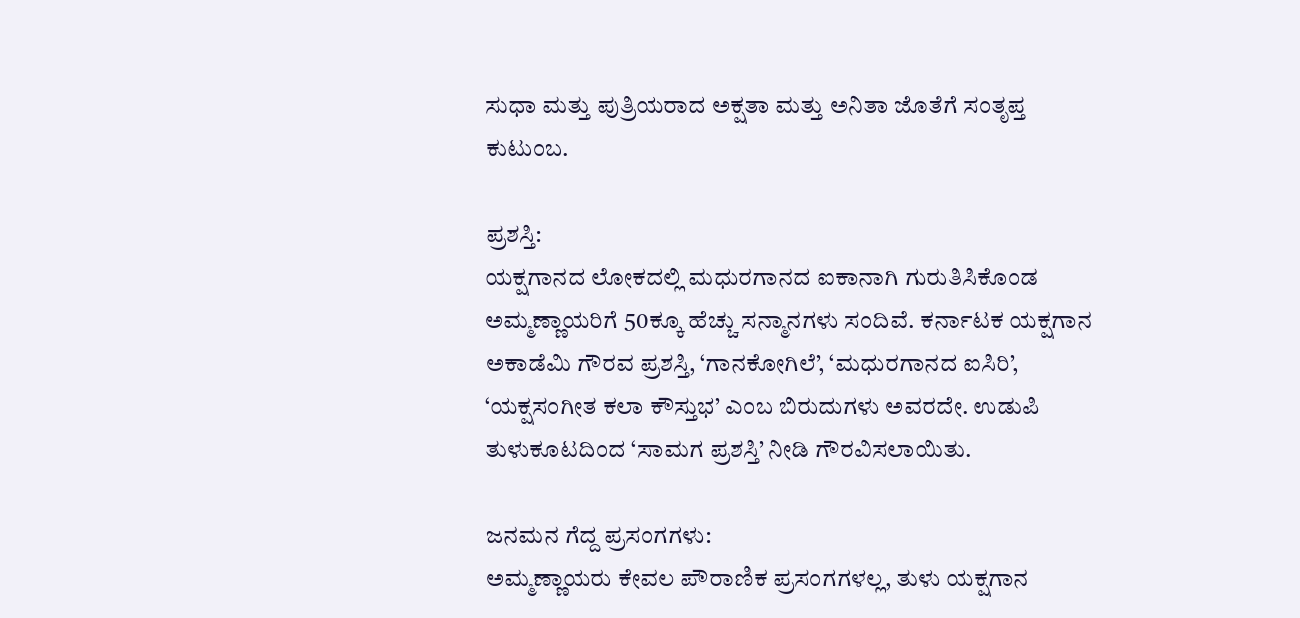ಸುಧಾ ಮತ್ತು ಪುತ್ರಿಯರಾದ ಅಕ್ಷತಾ ಮತ್ತು ಅನಿತಾ ಜೊತೆಗೆ ಸಂತೃಪ್ತ ಕುಟುಂಬ.

ಪ್ರಶಸ್ತಿ:
ಯಕ್ಷಗಾನದ ಲೋಕದಲ್ಲಿ ಮಧುರಗಾನದ ಐಕಾನಾಗಿ ಗುರುತಿಸಿಕೊಂಡ ಅಮ್ಮಣ್ಣಾಯರಿಗೆ 50ಕ್ಕೂ ಹೆಚ್ಚು ಸನ್ಮಾನಗಳು ಸಂದಿವೆ. ಕರ್ನಾಟಕ ಯಕ್ಷಗಾನ ಅಕಾಡೆಮಿ ಗೌರವ ಪ್ರಶಸ್ತಿ, ‘ಗಾನಕೋಗಿಲೆ’, ‘ಮಧುರಗಾನದ ಐಸಿರಿ’, ‘ಯಕ್ಷಸಂಗೀತ ಕಲಾ ಕೌಸ್ತುಭ’ ಎಂಬ ಬಿರುದುಗಳು ಅವರದೇ. ಉಡುಪಿ ತುಳುಕೂಟದಿಂದ ‘ಸಾಮಗ ಪ್ರಶಸ್ತಿ’ ನೀಡಿ ಗೌರವಿಸಲಾಯಿತು.

ಜನಮನ ಗೆದ್ದ ಪ್ರಸಂಗಗಳು:
ಅಮ್ಮಣ್ಣಾಯರು ಕೇವಲ ಪೌರಾಣಿಕ ಪ್ರಸಂಗಗಳಲ್ಲ, ತುಳು ಯಕ್ಷಗಾನ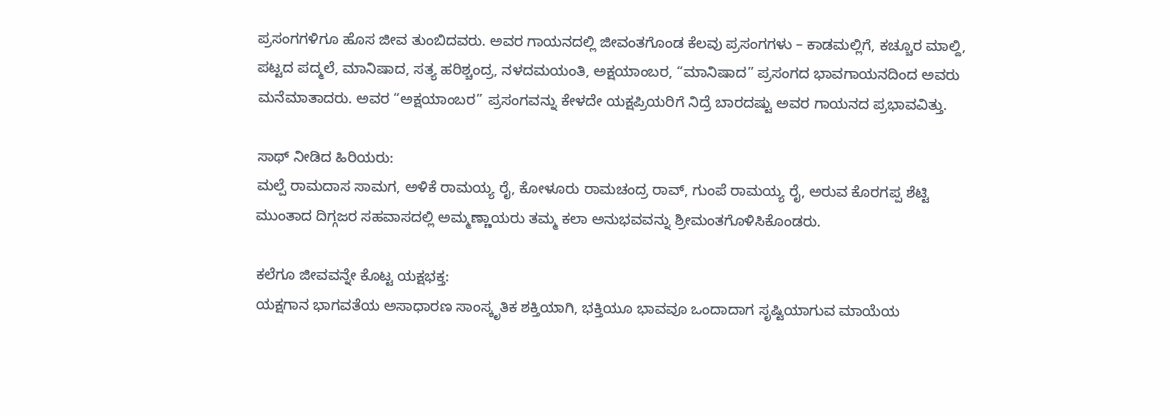ಪ್ರಸಂಗಗಳಿಗೂ ಹೊಸ ಜೀವ ತುಂಬಿದವರು. ಅವರ ಗಾಯನದಲ್ಲಿ ಜೀವಂತಗೊಂಡ ಕೆಲವು ಪ್ರಸಂಗಗಳು – ಕಾಡಮಲ್ಲಿಗೆ, ಕಚ್ಚೂರ ಮಾಲ್ದಿ, ಪಟ್ಟದ ಪದ್ಮಲೆ, ಮಾನಿಷಾದ, ಸತ್ಯ ಹರಿಶ್ಚಂದ್ರ, ನಳದಮಯಂತಿ, ಅಕ್ಷಯಾಂಬರ, “ಮಾನಿಷಾದ” ಪ್ರಸಂಗದ ಭಾವಗಾಯನದಿಂದ ಅವರು ಮನೆಮಾತಾದರು. ಅವರ “ಅಕ್ಷಯಾಂಬರ” ಪ್ರಸಂಗವನ್ನು ಕೇಳದೇ ಯಕ್ಷಪ್ರಿಯರಿಗೆ ನಿದ್ರೆ ಬಾರದಷ್ಟು ಅವರ ಗಾಯನದ ಪ್ರಭಾವವಿತ್ತು.

ಸಾಥ್ ನೀಡಿದ ಹಿರಿಯರು:
ಮಲ್ಪೆ ರಾಮದಾಸ ಸಾಮಗ, ಅಳಿಕೆ ರಾಮಯ್ಯ ರೈ, ಕೋಳೂರು ರಾಮಚಂದ್ರ ರಾವ್, ಗುಂಪೆ ರಾಮಯ್ಯ ರೈ, ಅರುವ ಕೊರಗಪ್ಪ ಶೆಟ್ಟಿ ಮುಂತಾದ ದಿಗ್ಗಜರ ಸಹವಾಸದಲ್ಲಿ ಅಮ್ಮಣ್ಣಾಯರು ತಮ್ಮ ಕಲಾ ಅನುಭವವನ್ನು ಶ್ರೀಮಂತಗೊಳಿಸಿಕೊಂಡರು.

ಕಲೆಗೂ ಜೀವವನ್ನೇ ಕೊಟ್ಟ ಯಕ್ಷಭಕ್ತ:
ಯಕ್ಷಗಾನ ಭಾಗವತೆಯ ಅಸಾಧಾರಣ ಸಾಂಸ್ಕೃತಿಕ ಶಕ್ತಿಯಾಗಿ, ಭಕ್ತಿಯೂ ಭಾವವೂ ಒಂದಾದಾಗ ಸೃಷ್ಟಿಯಾಗುವ ಮಾಯೆಯ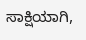ಸಾಕ್ಷಿಯಾಗಿ,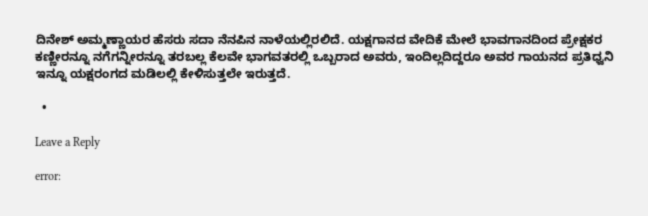ದಿನೇಶ್ ಅಮ್ಮಣ್ಣಾಯರ ಹೆಸರು ಸದಾ ನೆನಪಿನ ನಾಳೆಯಲ್ಲಿರಲಿದೆ. ಯಕ್ಷಗಾನದ ವೇದಿಕೆ ಮೇಲೆ ಭಾವಗಾನದಿಂದ ಪ್ರೇಕ್ಷಕರ ಕಣ್ಣೀರನ್ನೂ ನಗೆಗನ್ನೀರನ್ನೂ ತರಬಲ್ಲ ಕೆಲವೇ ಭಾಗವತರಲ್ಲಿ ಒಬ್ಬರಾದ ಅವರು, ಇಂದಿಲ್ಲದಿದ್ದರೂ ಅವರ ಗಾಯನದ ಪ್ರತಿಧ್ವನಿ ಇನ್ನೂ ಯಕ್ಷರಂಗದ ಮಡಿಲಲ್ಲಿ ಕೇಳಿಸುತ್ತಲೇ ಇರುತ್ತದೆ.

  •

Leave a Reply

error: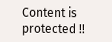Content is protected !!